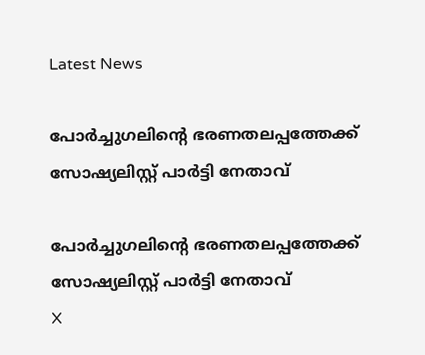Latest News

പോര്‍ച്ചുഗലിന്റെ ഭരണതലപ്പത്തേക്ക് സോഷ്യലിസ്റ്റ് പാര്‍ട്ടി നേതാവ്

പോര്‍ച്ചുഗലിന്റെ ഭരണതലപ്പത്തേക്ക് സോഷ്യലിസ്റ്റ് പാര്‍ട്ടി നേതാവ്
X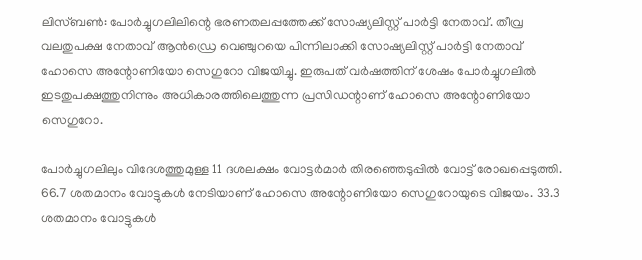ലിസ്ബണ്‍: പോര്‍ച്ചുഗലിലിന്റെ ഭരണതലപ്പത്തേക്ക് സോഷ്യലിസ്റ്റ് പാര്‍ട്ടി നേതാവ്. തീവ്ര വലതുപക്ഷ നേതാവ് ആന്‍ഡ്രെ വെഞ്ചുറയെ പിന്നിലാക്കി സോഷ്യലിസ്റ്റ് പാര്‍ട്ടി നേതാവ് ഹോസെ അന്റോണിയോ സെഗുറോ വിജയിച്ചു. ഇരുപത് വര്‍ഷത്തിന് ശേഷം പോര്‍ച്ചുഗലില്‍ ഇടതുപക്ഷത്തുനിന്നും അധികാരത്തിലെത്തുന്ന പ്രസിഡന്റാണ് ഹോസെ അന്റോണിയോ സെഗുറോ.

പോര്‍ച്ചുഗലിലും വിദേശത്തുമുള്ള 11 ദശലക്ഷം വോട്ടര്‍മാര്‍ തിരഞ്ഞെടുപ്പില്‍ വോട്ട് രോഖപ്പെടുത്തി. 66.7 ശതമാനം വോട്ടുകള്‍ നേടിയാണ് ഹോസെ അന്റോണിയോ സെഗുറോയുടെ വിജയം. 33.3 ശതമാനം വോട്ടുകള്‍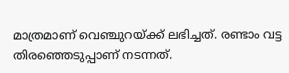മാത്രമാണ് വെഞ്ചുറയ്ക്ക് ലഭിച്ചത്. രണ്ടാം വട്ട തിരഞ്ഞെടുപ്പാണ് നടന്നത്.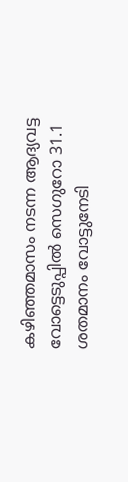കഴിഞ്ഞമാസം നടന്ന ആദ്യവട്ട വോട്ടെടുപ്പില്‍ സെഗുറോ 31.1 ശതമാനം വോട്ടുനേടി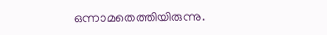ഒന്നാമതെത്തിയിരുന്നു.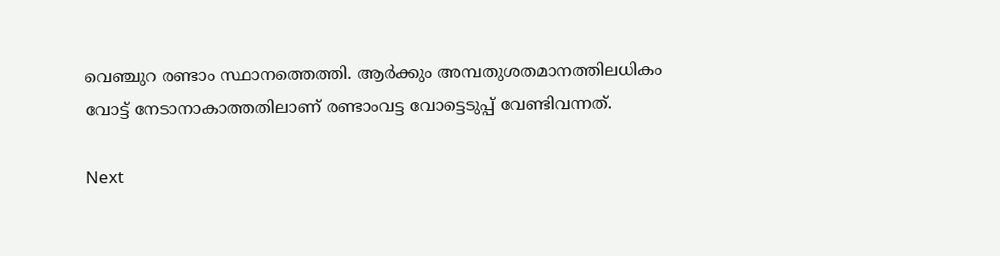വെഞ്ചുറ രണ്ടാം സ്ഥാനത്തെത്തി. ആര്‍ക്കും അമ്പതുശതമാനത്തിലധികം വോട്ട് നേടാനാകാത്തതിലാണ് രണ്ടാംവട്ട വോട്ടെടുപ്പ് വേണ്ടിവന്നത്.

Next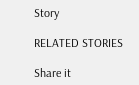Story

RELATED STORIES

Share it